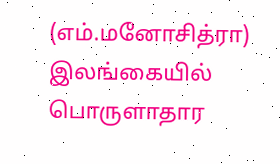(எம்.மனோசித்ரா)
இலங்கையில் பொருளாதார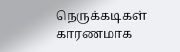நெருக்கடிகள் காரணமாக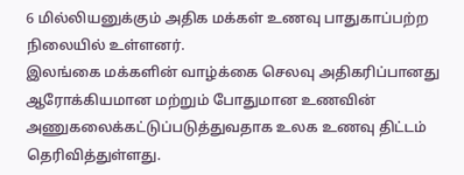6 மில்லியனுக்கும் அதிக மக்கள் உணவு பாதுகாப்பற்ற நிலையில் உள்ளனர்.
இலங்கை மக்களின் வாழ்க்கை செலவு அதிகரிப்பானது ஆரோக்கியமான மற்றும் போதுமான உணவின் அணுகலைக்கட்டுப்படுத்துவதாக உலக உணவு திட்டம் தெரிவித்துள்ளது.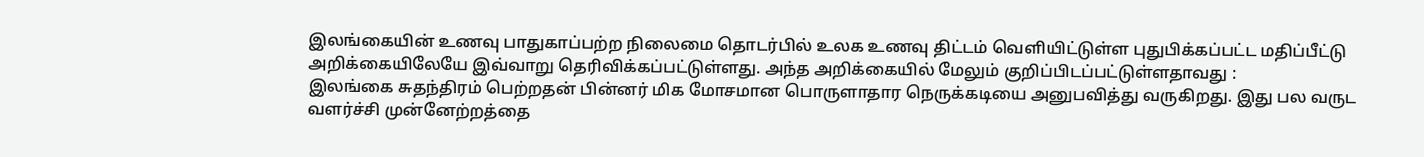இலங்கையின் உணவு பாதுகாப்பற்ற நிலைமை தொடர்பில் உலக உணவு திட்டம் வெளியிட்டுள்ள புதுபிக்கப்பட்ட மதிப்பீட்டு அறிக்கையிலேயே இவ்வாறு தெரிவிக்கப்பட்டுள்ளது. அந்த அறிக்கையில் மேலும் குறிப்பிடப்பட்டுள்ளதாவது :
இலங்கை சுதந்திரம் பெற்றதன் பின்னர் மிக மோசமான பொருளாதார நெருக்கடியை அனுபவித்து வருகிறது. இது பல வருட வளர்ச்சி முன்னேற்றத்தை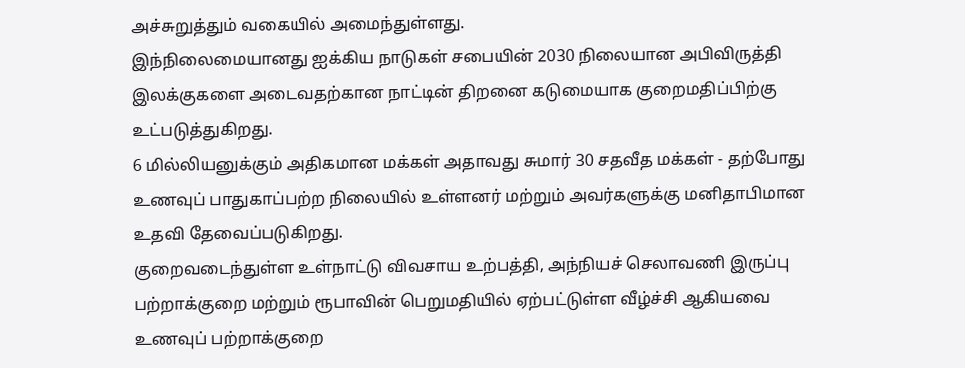அச்சுறுத்தும் வகையில் அமைந்துள்ளது.
இந்நிலைமையானது ஐக்கிய நாடுகள் சபையின் 2030 நிலையான அபிவிருத்தி இலக்குகளை அடைவதற்கான நாட்டின் திறனை கடுமையாக குறைமதிப்பிற்கு உட்படுத்துகிறது.
6 மில்லியனுக்கும் அதிகமான மக்கள் அதாவது சுமார் 30 சதவீத மக்கள் - தற்போது உணவுப் பாதுகாப்பற்ற நிலையில் உள்ளனர் மற்றும் அவர்களுக்கு மனிதாபிமான உதவி தேவைப்படுகிறது.
குறைவடைந்துள்ள உள்நாட்டு விவசாய உற்பத்தி, அந்நியச் செலாவணி இருப்பு பற்றாக்குறை மற்றும் ரூபாவின் பெறுமதியில் ஏற்பட்டுள்ள வீழ்ச்சி ஆகியவை உணவுப் பற்றாக்குறை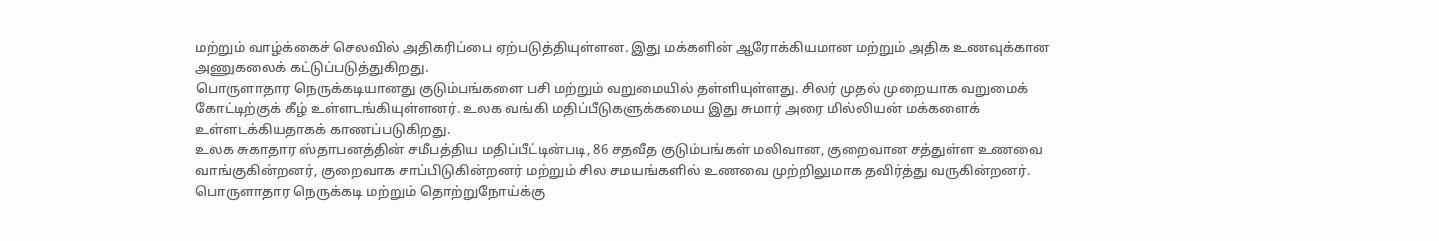மற்றும் வாழ்க்கைச் செலவில் அதிகரிப்பை ஏற்படுத்தியுள்ளன. இது மக்களின் ஆரோக்கியமான மற்றும் அதிக உணவுக்கான அணுகலைக் கட்டுப்படுத்துகிறது.
பொருளாதார நெருக்கடியானது குடும்பங்களை பசி மற்றும் வறுமையில் தள்ளியுள்ளது. சிலர் முதல் முறையாக வறுமைக் கோட்டிற்குக் கீழ் உள்ளடங்கியுள்ளனர். உலக வங்கி மதிப்பீடுகளுக்கமைய இது சுமார் அரை மில்லியன் மக்களைக் உள்ளடக்கியதாகக் காணப்படுகிறது.
உலக சுகாதார ஸ்தாபனத்தின் சமீபத்திய மதிப்பீட்டின்படி, 86 சதவீத குடும்பங்கள் மலிவான, குறைவான சத்துள்ள உணவை வாங்குகின்றனர், குறைவாக சாப்பிடுகின்றனர் மற்றும் சில சமயங்களில் உணவை முற்றிலுமாக தவிர்த்து வருகின்றனர். பொருளாதார நெருக்கடி மற்றும் தொற்றுநோய்க்கு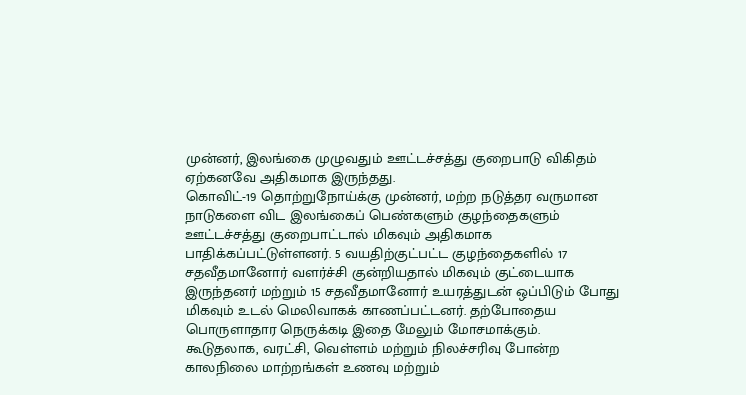முன்னர், இலங்கை முழுவதும் ஊட்டச்சத்து குறைபாடு விகிதம் ஏற்கனவே அதிகமாக இருந்தது.
கொவிட்-19 தொற்றுநோய்க்கு முன்னர், மற்ற நடுத்தர வருமான நாடுகளை விட இலங்கைப் பெண்களும் குழந்தைகளும் ஊட்டச்சத்து குறைபாட்டால் மிகவும் அதிகமாக பாதிக்கப்பட்டுள்ளனர். 5 வயதிற்குட்பட்ட குழந்தைகளில் 17 சதவீதமானோர் வளர்ச்சி குன்றியதால் மிகவும் குட்டையாக இருந்தனர் மற்றும் 15 சதவீதமானோர் உயரத்துடன் ஒப்பிடும் போது மிகவும் உடல் மெலிவாகக் காணப்பட்டனர். தற்போதைய பொருளாதார நெருக்கடி இதை மேலும் மோசமாக்கும்.
கூடுதலாக, வரட்சி, வெள்ளம் மற்றும் நிலச்சரிவு போன்ற காலநிலை மாற்றங்கள் உணவு மற்றும்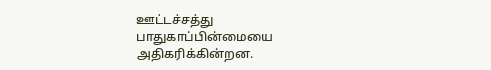ஊட்டச்சத்து பாதுகாப்பின்மையை அதிகரிக்கின்றன.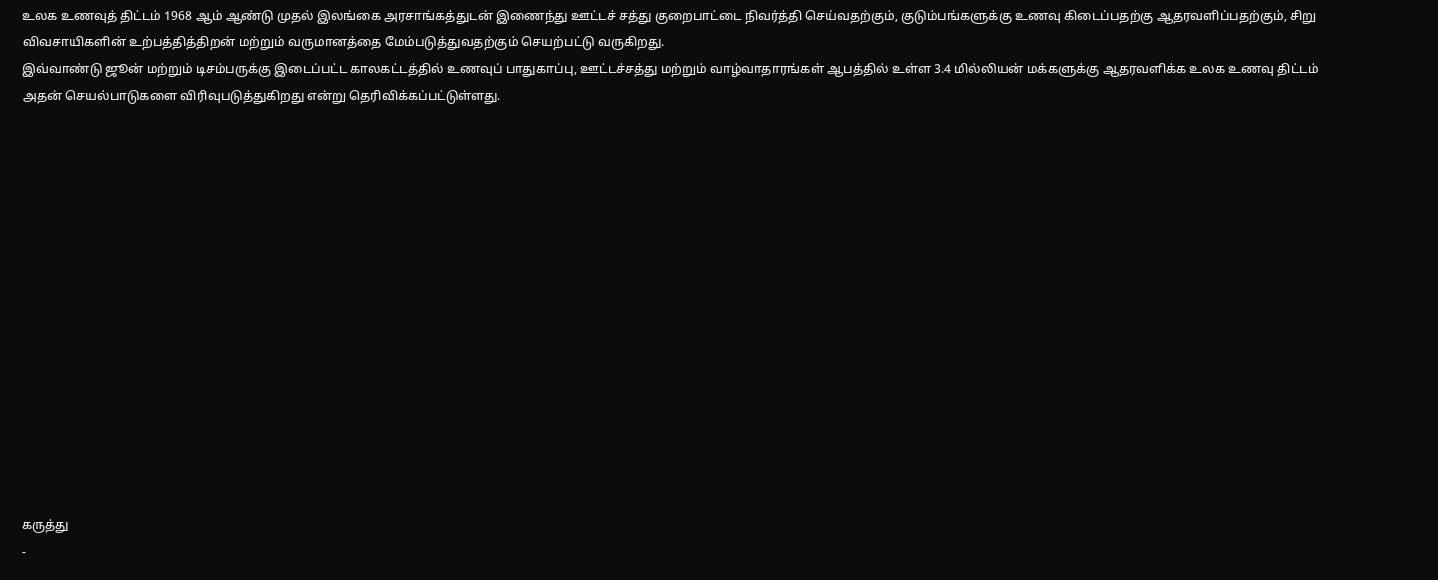உலக உணவுத் திட்டம் 1968 ஆம் ஆண்டு முதல் இலங்கை அரசாங்கத்துடன் இணைந்து ஊட்டச் சத்து குறைபாட்டை நிவர்த்தி செய்வதற்கும், குடும்பங்களுக்கு உணவு கிடைப்பதற்கு ஆதரவளிப்பதற்கும், சிறு விவசாயிகளின் உற்பத்தித்திறன் மற்றும் வருமானத்தை மேம்படுத்துவதற்கும் செயற்பட்டு வருகிறது.
இவ்வாண்டு ஜூன் மற்றும் டிசம்பருக்கு இடைப்பட்ட காலகட்டத்தில் உணவுப் பாதுகாப்பு, ஊட்டச்சத்து மற்றும் வாழ்வாதாரங்கள் ஆபத்தில் உள்ள 3.4 மில்லியன் மக்களுக்கு ஆதரவளிக்க உலக உணவு திட்டம் அதன் செயல்பாடுகளை விரிவுபடுத்துகிறது என்று தெரிவிக்கப்பட்டுள்ளது.















கருத்து
-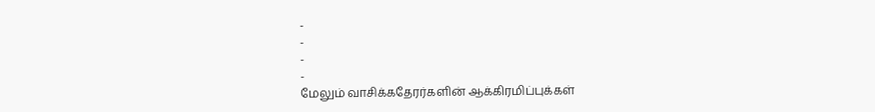-
-
-
-
மேலும் வாசிக்கதேரர்களின் ஆக்கிரமிப்புக்கள்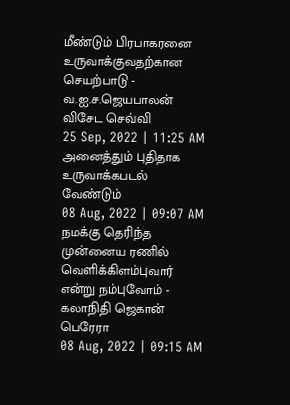மீண்டும் பிரபாகரனை உருவாக்குவதற்கான செயற்பாடு - வ.ஐ.ச.ஜெயபாலன் விசேட செவ்வி
25 Sep, 2022 | 11:25 AM
அனைத்தும் புதிதாக உருவாக்கபடல் வேண்டும்
08 Aug, 2022 | 09:07 AM
நமக்கு தெரிந்த முன்னைய ரணில் வெளிக்கிளம்புவார் என்று நம்புவோம் - கலாநிதி ஜெகான் பெரேரா
08 Aug, 2022 | 09:15 AM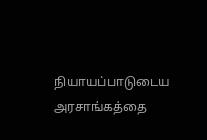நியாயப்பாடுடைய அரசாங்கத்தை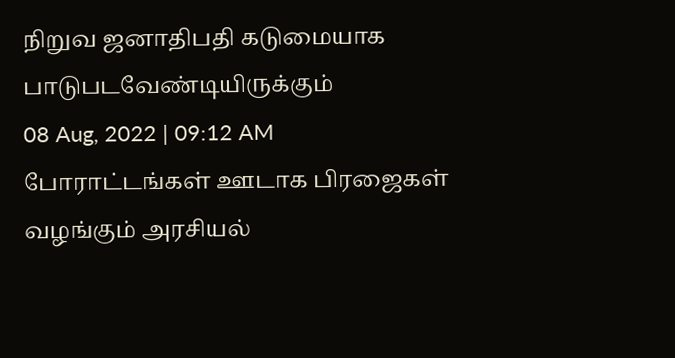நிறுவ ஜனாதிபதி கடுமையாக பாடுபடவேண்டியிருக்கும்
08 Aug, 2022 | 09:12 AM
போராட்டங்கள் ஊடாக பிரஜைகள் வழங்கும் அரசியல்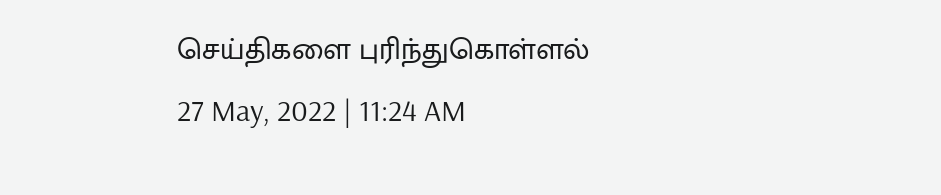செய்திகளை புரிந்துகொள்ளல்
27 May, 2022 | 11:24 AM